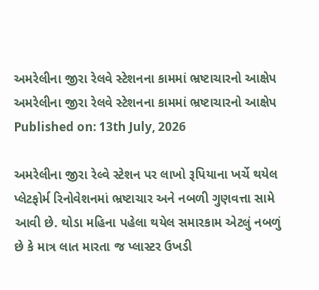અમરેલીના જીરા રેલવે સ્ટેશનના કામમાં ભ્રષ્ટાચારનો આક્ષેપ
અમરેલીના જીરા રેલવે સ્ટેશનના કામમાં ભ્રષ્ટાચારનો આક્ષેપ
Published on: 13th July, 2026

અમરેલીના જીરા રેલ્વે સ્ટેશન પર લાખો રૂપિયાના ખર્ચે થયેલ પ્લેટફોર્મ રિનોવેશનમાં ભ્રષ્ટાચાર અને નબળી ગુણવત્તા સામે આવી છે. થોડા મહિના પહેલા થયેલ સમારકામ એટલું નબળું છે કે માત્ર લાત મારતા જ પ્લાસ્ટર ઉખડી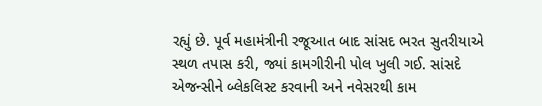રહ્યું છે. પૂર્વ મહામંત્રીની રજૂઆત બાદ સાંસદ ભરત સુતરીયાએ સ્થળ તપાસ કરી, જ્યાં કામગીરીની પોલ ખુલી ગઈ. સાંસદે એજન્સીને બ્લેકલિસ્ટ કરવાની અને નવેસરથી કામ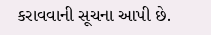કરાવવાની સૂચના આપી છે.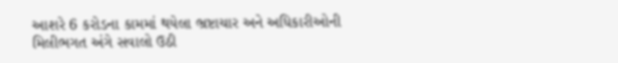આશરે 6 કરોડના કામમાં થયેલા ભ્રષ્ટાચાર અને અધિકારીઓની મિલીભગત અંગે સવાલો ઉઠી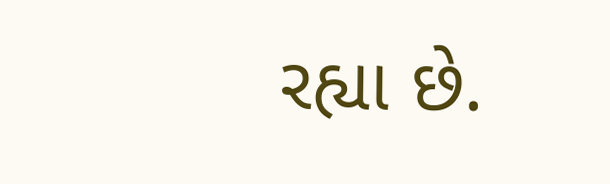રહ્યા છે.